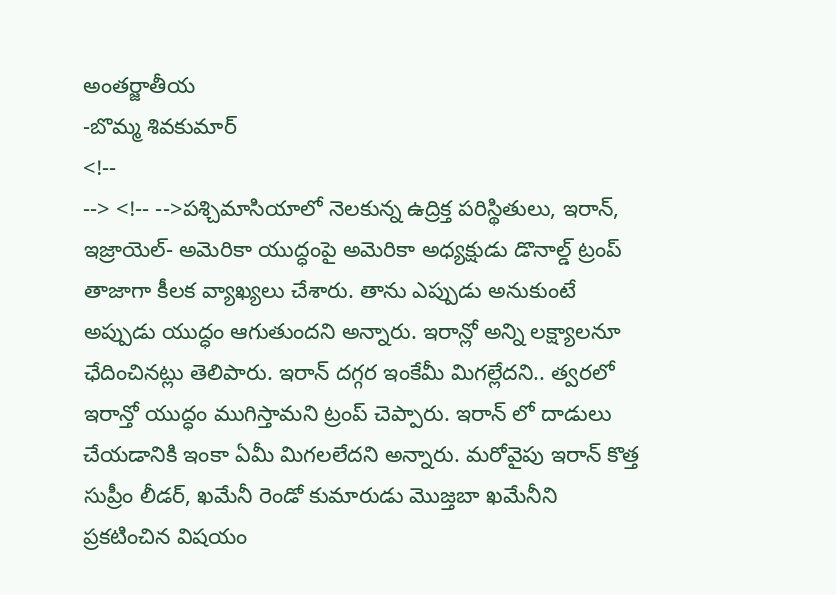అంతర్జాతీయ
-బొమ్మ శివకుమార్
<!--
--> <!-- -->పశ్చిమాసియాలో నెలకున్న ఉద్రిక్త పరిస్థితులు, ఇరాన్, ఇజ్రాయెల్- అమెరికా యుద్ధంపై అమెరికా అధ్యక్షుడు డొనాల్డ్ ట్రంప్ తాజాగా కీలక వ్యాఖ్యలు చేశారు. తాను ఎప్పుడు అనుకుంటే అప్పుడు యుద్ధం ఆగుతుందని అన్నారు. ఇరాన్లో అన్ని లక్ష్యాలనూ ఛేదించినట్లు తెలిపారు. ఇరాన్ దగ్గర ఇంకేమీ మిగల్లేదని.. త్వరలో ఇరాన్తో యుద్ధం ముగిస్తామని ట్రంప్ చెప్పారు. ఇరాన్ లో దాడులు చేయడానికి ఇంకా ఏమీ మిగలలేదని అన్నారు. మరోవైపు ఇరాన్ కొత్త సుప్రీం లీడర్, ఖమేనీ రెండో కుమారుడు మొజ్తబా ఖమేనీని ప్రకటించిన విషయం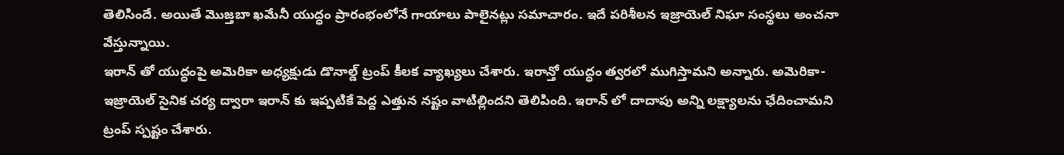తెలిసిందే. అయితే మొజ్తబా ఖమేనీ యుద్ధం ప్రారంభంలోనే గాయాలు పాలైనట్లు సమాచారం. ఇదే పరిశీలన ఇజ్రాయెల్ నిఘా సంస్థలు అంచనా వేస్తున్నాయి.
ఇరాన్ తో యుద్ధంపై అమెరికా అధ్యక్షుడు డొనాల్డ్ ట్రంప్ కీలక వ్యాఖ్యలు చేశారు. ఇరాన్తో యుద్ధం త్వరలో ముగిస్తామని అన్నారు. అమెరికా- ఇజ్రాయెల్ సైనిక చర్య ద్వారా ఇరాన్ కు ఇప్పటికే పెద్ద ఎత్తున నష్టం వాటిల్లిందని తెలిపింది. ఇరాన్ లో దాదాపు అన్ని లక్ష్యాలను ఛేదించామని ట్రంప్ స్పష్టం చేశారు.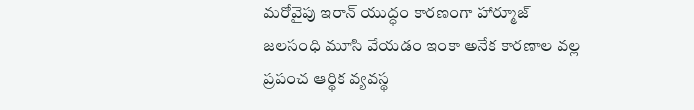మరోవైపు ఇరాన్ యుద్ధం కారణంగా హార్మూజ్ జలసంధి మూసి వేయడం ఇంకా అనేక కారణాల వల్ల ప్రపంచ ఆర్థిక వ్యవస్థ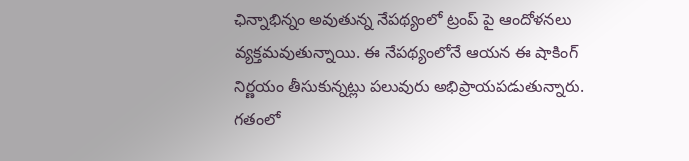ఛిన్నాభిన్నం అవుతున్న నేపథ్యంలో ట్రంప్ పై ఆందోళనలు వ్యక్తమవుతున్నాయి. ఈ నేపథ్యంలోనే ఆయన ఈ షాకింగ్ నిర్ణయం తీసుకున్నట్లు పలువురు అభిప్రాయపడుతున్నారు. గతంలో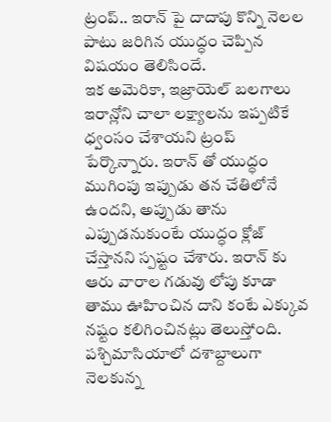ట్రంప్.. ఇరాన్ పై దాదాపు కొన్ని నెలల పాటు జరిగిన యుద్ధం చెప్పిన విషయం తెలిసిందే.
ఇక అమెరికా, ఇజ్రాయెల్ బలగాలు ఇరాన్లోని చాలా లక్ష్యాలను ఇప్పటికే ధ్వంసం చేశాయని ట్రంప్ పేర్కొన్నారు. ఇరాన్ తో యుద్ధం ముగింపు ఇప్పుడు తన చేతిలోనే ఉందని, అప్పుడు తాను ఎప్పుడనుకుంటే యుద్ధం క్లోజ్ చేస్తానని స్పష్టం చేశారు. ఇరాన్ కు ఆరు వారాల గడువు లోపు కూడా తాము ఊహించిన దాని కంటే ఎక్కువ నష్టం కలిగించినట్లు తెలుస్తోంది. పశ్చిమాసియాలో దశాబ్దాలుగా నెలకున్న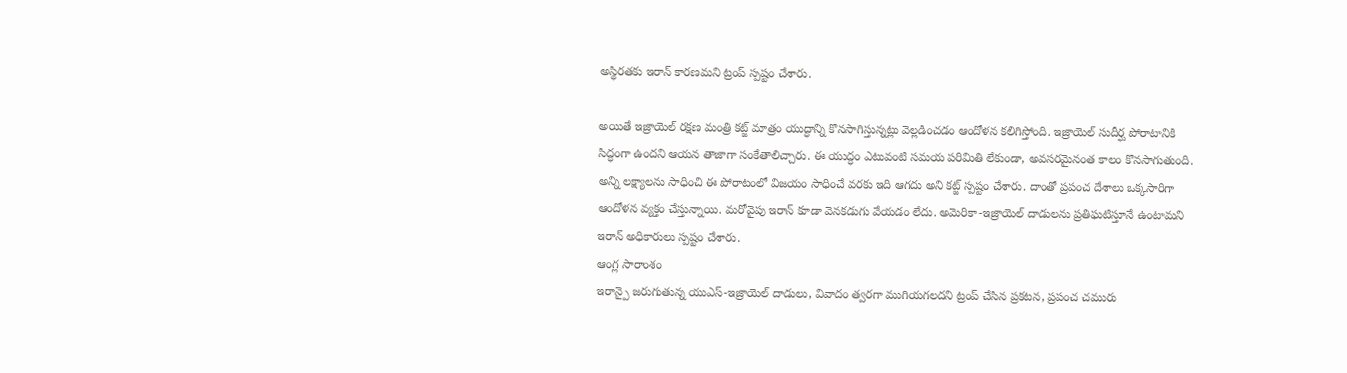అస్థిరతకు ఇరాన్ కారణమని ట్రంప్ స్పష్టం చేశారు.

అయితే ఇజ్రాయెల్ రక్షణ మంత్రి కట్జ్ మాత్రం యుద్ధాన్ని కొనసాగిస్తున్నట్లు వెల్లడించడం ఆందోళన కలిగిస్తోంది. ఇజ్రాయెల్ సుదీర్ఘ పోరాటానికి సిద్ధంగా ఉందని ఆయన తాజాగా సంకేతాలిచ్చారు. ఈ యుద్ధం ఎటువంటి సమయ పరిమితి లేకుండా, అవసరమైనంత కాలం కొనసాగుతుంది. అన్ని లక్ష్యాలను సాధించి ఈ పోరాటంలో విజయం సాధించే వరకు ఇది ఆగదు అని కట్జ్ స్పష్టం చేశారు. దాంతో ప్రపంచ దేశాలు ఒక్కసారిగా ఆందోళన వ్యక్తం చేస్తున్నాయి. మరోవైపు ఇరాన్ కూడా వెనకడుగు వేయడం లేదు. అమెరికా-ఇజ్రాయెల్ దాడులను ప్రతిఘటిస్తూనే ఉంటామని ఇరాన్ అధికారులు స్పష్టం చేశారు.
ఆంగ్ల సారాంశం
ఇరాన్పై జరుగుతున్న యుఎస్-ఇజ్రాయెల్ దాడులు, వివాదం త్వరగా ముగియగలదని ట్రంప్ చేసిన ప్రకటన, ప్రపంచ చమురు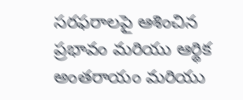సరఫరాలపై ఆశించిన ప్రభావం మరియు ఆర్థిక అంతరాయం మరియు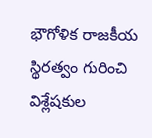భౌగోళిక రాజకీయ స్థిరత్వం గురించి విశ్లేషకుల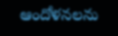ఆందోళనలను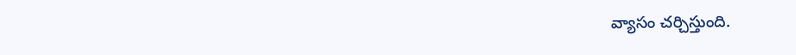వ్యాసం చర్చిస్తుంది.